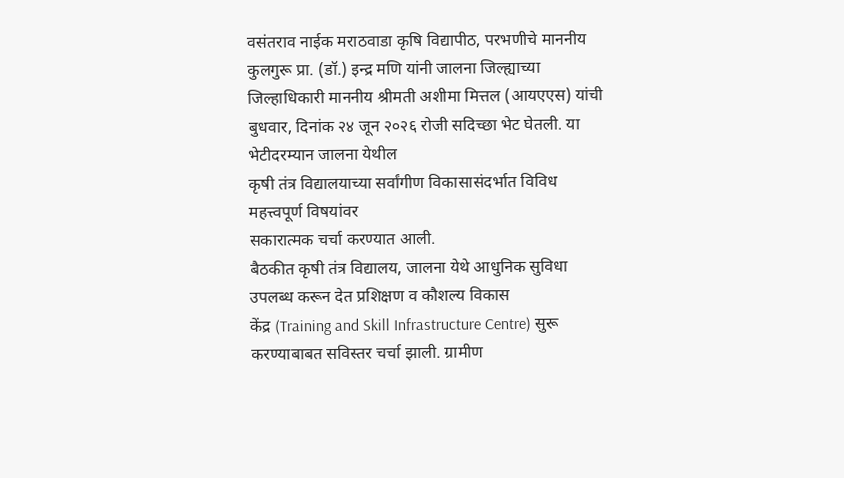वसंतराव नाईक मराठवाडा कृषि विद्यापीठ, परभणीचे माननीय कुलगुरू प्रा. (डॉ.) इन्द्र मणि यांनी जालना जिल्ह्याच्या
जिल्हाधिकारी माननीय श्रीमती अशीमा मित्तल (आयएएस) यांची बुधवार, दिनांक २४ जून २०२६ रोजी सदिच्छा भेट घेतली. या भेटीदरम्यान जालना येथील
कृषी तंत्र विद्यालयाच्या सर्वांगीण विकासासंदर्भात विविध महत्त्वपूर्ण विषयांवर
सकारात्मक चर्चा करण्यात आली.
बैठकीत कृषी तंत्र विद्यालय, जालना येथे आधुनिक सुविधा उपलब्ध करून देत प्रशिक्षण व कौशल्य विकास
केंद्र (Training and Skill Infrastructure Centre) सुरू
करण्याबाबत सविस्तर चर्चा झाली. ग्रामीण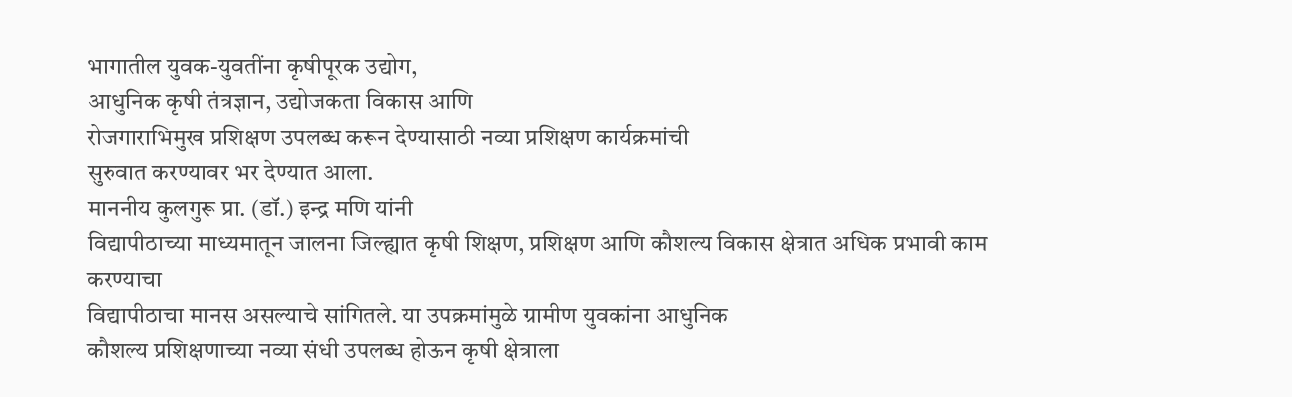भागातील युवक-युवतींना कृषीपूरक उद्योग,
आधुनिक कृषी तंत्रज्ञान, उद्योजकता विकास आणि
रोजगाराभिमुख प्रशिक्षण उपलब्ध करून देण्यासाठी नव्या प्रशिक्षण कार्यक्रमांची
सुरुवात करण्यावर भर देण्यात आला.
माननीय कुलगुरू प्रा. (डॉ.) इन्द्र मणि यांनी
विद्यापीठाच्या माध्यमातून जालना जिल्ह्यात कृषी शिक्षण, प्रशिक्षण आणि कौशल्य विकास क्षेत्रात अधिक प्रभावी काम करण्याचा
विद्यापीठाचा मानस असल्याचे सांगितले. या उपक्रमांमुळे ग्रामीण युवकांना आधुनिक
कौशल्य प्रशिक्षणाच्या नव्या संधी उपलब्ध होऊन कृषी क्षेत्राला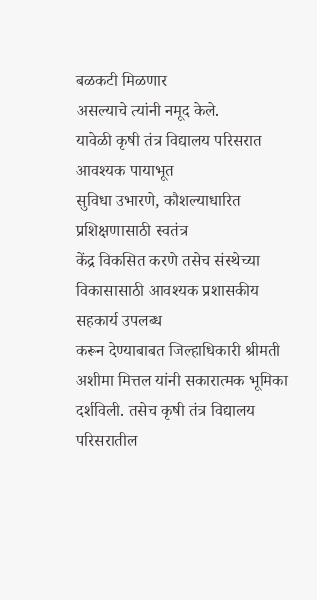बळकटी मिळणार
असल्याचे त्यांनी नमूद केले.
यावेळी कृषी तंत्र विद्यालय परिसरात आवश्यक पायाभूत
सुविधा उभारणे, कौशल्याधारित प्रशिक्षणासाठी स्वतंत्र
केंद्र विकसित करणे तसेच संस्थेच्या विकासासाठी आवश्यक प्रशासकीय सहकार्य उपलब्ध
करून देण्याबाबत जिल्हाधिकारी श्रीमती अशीमा मित्तल यांनी सकारात्मक भूमिका
दर्शविली. तसेच कृषी तंत्र विद्यालय परिसरातील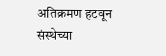अतिक्रमण हटवून संस्थेच्या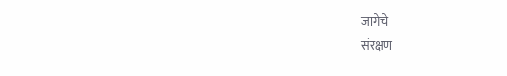जागेचे
संरक्षण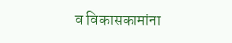व विकासकामांना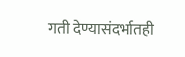गती देण्यासंदर्भातही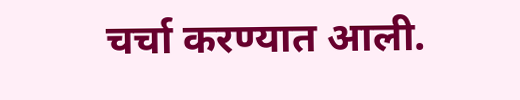चर्चा करण्यात आली.